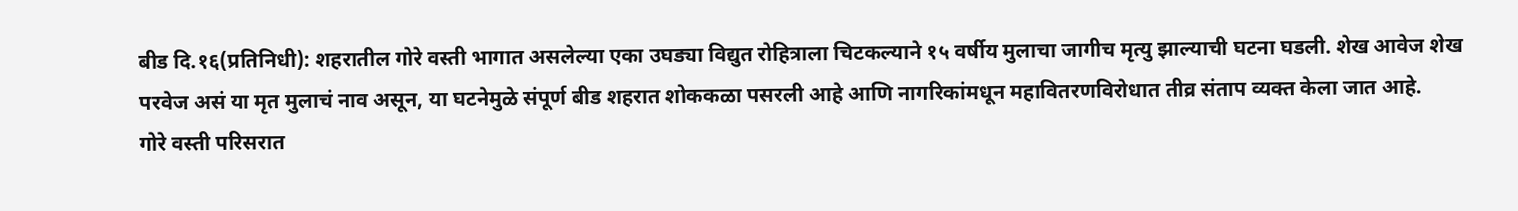बीड दि.१६(प्रतिनिधी): शहरातील गोरे वस्ती भागात असलेल्या एका उघड्या विद्युत रोहित्राला चिटकल्याने १५ वर्षीय मुलाचा जागीच मृत्यु झाल्याची घटना घडली. शेख आवेज शेख परवेज असं या मृत मुलाचं नाव असून, या घटनेमुळे संपूर्ण बीड शहरात शोककळा पसरली आहे आणि नागरिकांमधून महावितरणविरोधात तीव्र संताप व्यक्त केला जात आहे.
गोरे वस्ती परिसरात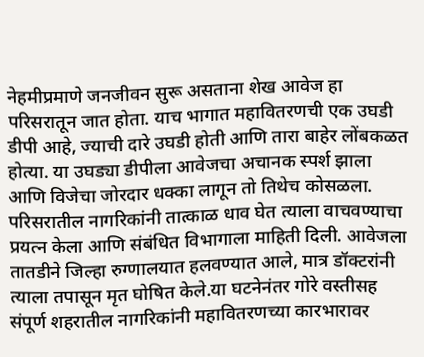नेहमीप्रमाणे जनजीवन सुरू असताना शेख आवेज हा परिसरातून जात होता. याच भागात महावितरणची एक उघडी डीपी आहे, ज्याची दारे उघडी होती आणि तारा बाहेर लोंबकळत होत्या. या उघड्या डीपीला आवेजचा अचानक स्पर्श झाला आणि विजेचा जोरदार धक्का लागून तो तिथेच कोसळला. परिसरातील नागरिकांनी तात्काळ धाव घेत त्याला वाचवण्याचा प्रयत्न केला आणि संबंधित विभागाला माहिती दिली. आवेजला तातडीने जिल्हा रुग्णालयात हलवण्यात आले, मात्र डॉक्टरांनी त्याला तपासून मृत घोषित केले.या घटनेनंतर गोरे वस्तीसह संपूर्ण शहरातील नागरिकांनी महावितरणच्या कारभारावर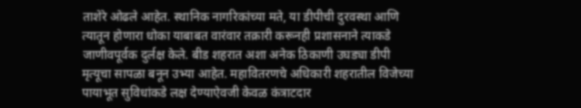ताशेरे ओढले आहेत. स्थानिक नागरिकांच्या मते, या डीपीची दुरवस्था आणि त्यातून होणारा धोका याबाबत वारंवार तक्रारी करूनही प्रशासनाने त्याकडे जाणीवपूर्वक दुर्लक्ष केले. बीड शहरात अशा अनेक ठिकाणी उघड्या डीपी मृत्यूचा सापळा बनून उभ्या आहेत. महावितरणचे अधिकारी शहरातील विजेच्या पायाभूत सुविधांकडे लक्ष देण्याऐवजी केवळ कंत्राटदार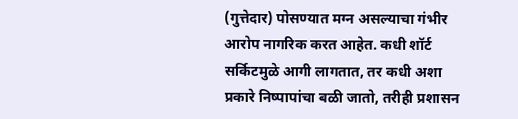(गुत्तेदार) पोसण्यात मग्न असल्याचा गंभीर आरोप नागरिक करत आहेत. कधी शॉर्ट सर्किटमुळे आगी लागतात, तर कधी अशा प्रकारे निष्पापांचा बळी जातो, तरीही प्रशासन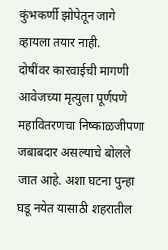कुंभकर्णी झोपेतून जागे व्हायला तयार नाही.
दोषींवर कारवाईची मागणी
आवेजच्या मृत्युला पूर्णपणे महावितरणचा निष्काळजीपणा जबाबदार असल्याचे बोलले जात आहे. अशा घटना पुन्हा घडू नयेत यासाठी शहरातील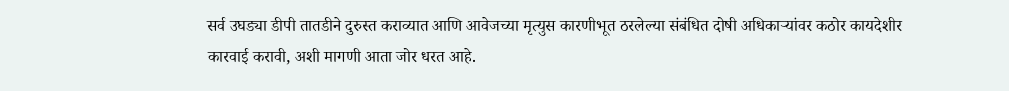सर्व उघड्या डीपी तातडीने दुरुस्त कराव्यात आणि आवेजच्या मृत्युस कारणीभूत ठरलेल्या संबंधित दोषी अधिकाऱ्यांवर कठोर कायदेशीर कारवाई करावी, अशी मागणी आता जोर धरत आहे.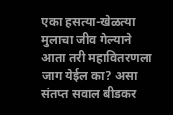एका हसत्या-खेळत्या मुलाचा जीव गेल्याने आता तरी महावितरणला जाग येईल का? असा संतप्त सवाल बीडकर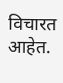विचारत आहेत.